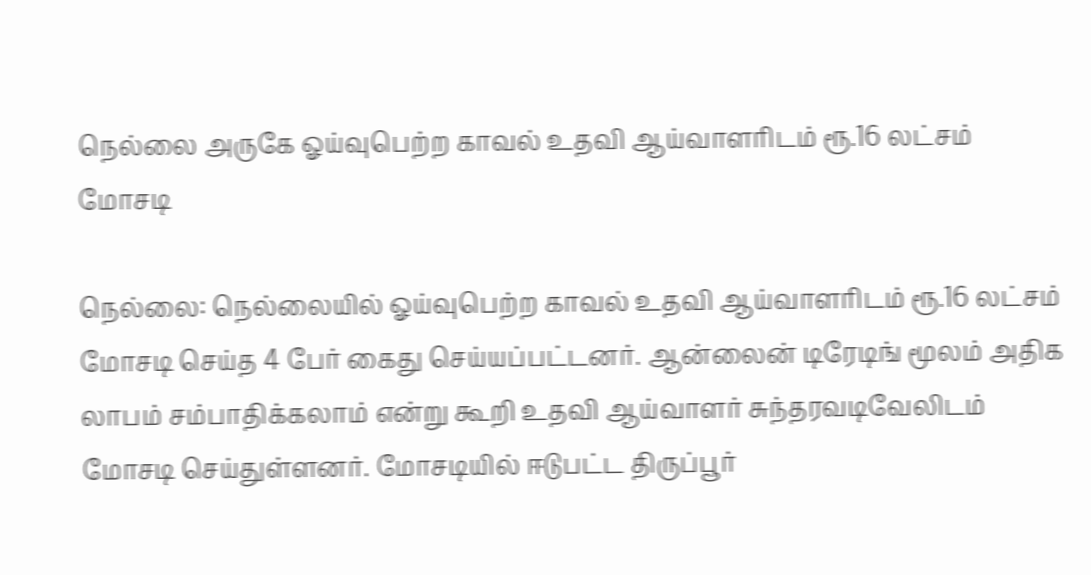நெல்லை அருகே ஓய்வுபெற்ற காவல் உதவி ஆய்வாளரிடம் ரூ.16 லட்சம் மோசடி

நெல்லை: நெல்லையில் ஓய்வுபெற்ற காவல் உதவி ஆய்வாளரிடம் ரூ.16 லட்சம் மோசடி செய்த 4 பேர் கைது செய்யப்பட்டனர். ஆன்லைன் டிரேடிங் மூலம் அதிக லாபம் சம்பாதிக்கலாம் என்று கூறி உதவி ஆய்வாளர் சுந்தரவடிவேலிடம் மோசடி செய்துள்ளனர். மோசடியில் ஈடுபட்ட திருப்பூர்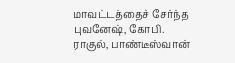மாவட்டத்தைச் சேர்ந்த புவனேஷ், கோபி. ராகுல், பாண்டீஸ்வான்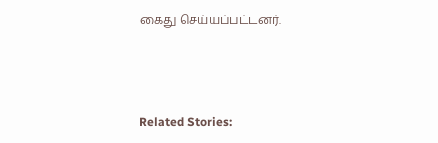கைது செய்யப்பட்டனர்.



Related Stories: